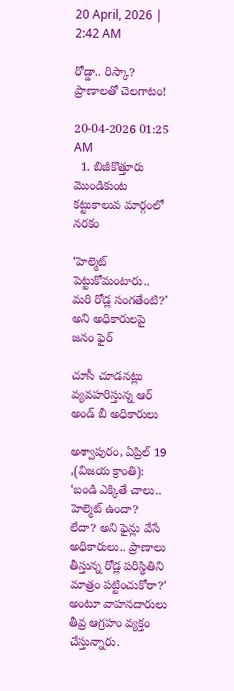20 April, 2026 | 2:42 AM

రోడ్డా.. రిస్కా? ప్రాణాలతో చెలగాటం!

20-04-2026 01:25 AM
  1. బిజీకొత్తూరు మొండికుంట కట్టుకాలువ మార్గంలో నరకం

‘హెల్మెట్ పెట్టుకోమంటారు.. మరి రోడ్ల సంగతేంటి?’ అని అధికారులపై జనం ఫైర్

చూసీ చూడనట్లు వ్యవహరిస్తున్న ఆర్ అండ్ బీ అధికారులు

అశ్వాపురం, ఏప్రిల్ 19 ,(విజయ క్రాంతి): ‘బండి ఎక్కితే చాలు.. హెల్మెట్ ఉందా? లేదా? అని ఫైన్లు వేసే అధికారులు.. ప్రాణాలు తీస్తున్న రోడ్ల పరిస్థితిని మాత్రం పట్టించుకోరా?‘ అంటూ వాహనదారులు తీవ్ర ఆగ్రహం వ్యక్తం చేస్తున్నారు.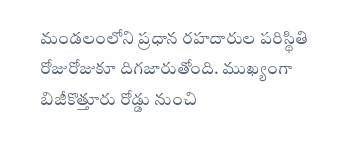మండలంలోని ప్రధాన రహదారుల పరిస్థితి రోజురోజుకూ దిగజారుతోంది. ముఖ్యంగా బిజీకొత్తూరు రోడ్డు నుంచి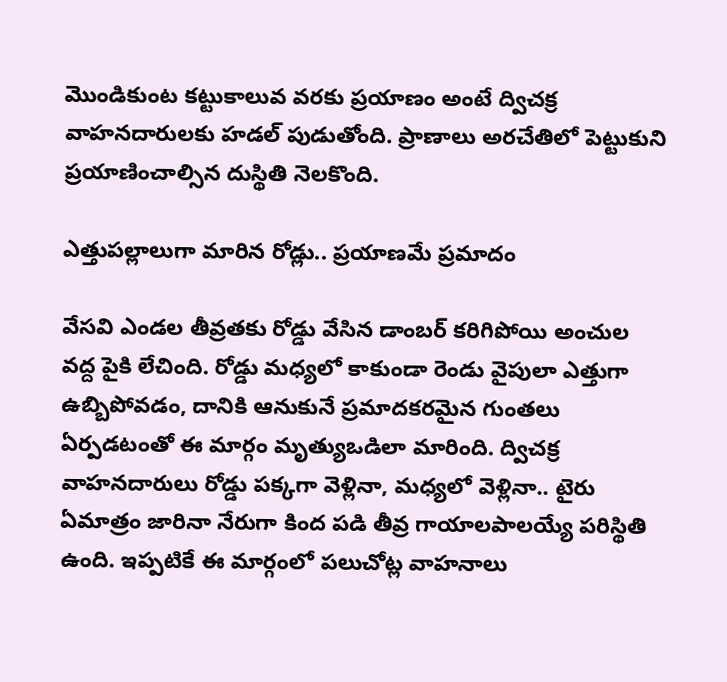మొండికుంట కట్టుకాలువ వరకు ప్రయాణం అంటే ద్విచక్ర వాహనదారులకు హడల్ పుడుతోంది. ప్రాణాలు అరచేతిలో పెట్టుకుని ప్రయాణించాల్సిన దుస్థితి నెలకొంది.

ఎత్తుపల్లాలుగా మారిన రోడ్లు.. ప్రయాణమే ప్రమాదం

వేసవి ఎండల తీవ్రతకు రోడ్డు వేసిన డాంబర్ కరిగిపోయి అంచుల వద్ద పైకి లేచింది. రోడ్డు మధ్యలో కాకుండా రెండు వైపులా ఎత్తుగా ఉబ్బిపోవడం, దానికి ఆనుకునే ప్రమాదకరమైన గుంతలు ఏర్పడటంతో ఈ మార్గం మృత్యుఒడిలా మారింది. ద్విచక్ర వాహనదారులు రోడ్డు పక్కగా వెళ్లినా, మధ్యలో వెళ్లినా.. టైరు ఏమాత్రం జారినా నేరుగా కింద పడి తీవ్ర గాయాలపాలయ్యే పరిస్థితి ఉంది. ఇప్పటికే ఈ మార్గంలో పలుచోట్ల వాహనాలు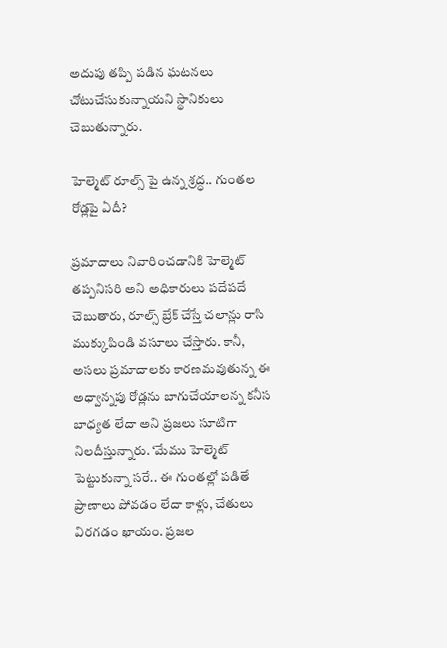అదుపు తప్పి పడిన ఘటనలు చోటుచేసుకున్నాయని స్థానికులు చెబుతున్నారు.

హెల్మెట్ రూల్స్ పై ఉన్న శ్రద్ధ.. గుంతల రోడ్లపై ఏదీ?

ప్రమాదాలు నివారించడానికి హెల్మెట్ తప్పనిసరి అని అధికారులు పదేపదే చెబుతారు, రూల్స్ బ్రేక్ చేస్తే చలాన్లు రాసి ముక్కుపిండి వసూలు చేస్తారు. కానీ, అసలు ప్రమాదాలకు కారణమవుతున్న ఈ అధ్వాన్నపు రోడ్లను బాగుచేయాలన్న కనీస బాధ్యత లేదా అని ప్రజలు సూటిగా నిలదీస్తున్నారు. ‘మేము హెల్మెట్ పెట్టుకున్నా సరే.. ఈ గుంతల్లో పడితే ప్రాణాలు పోవడం లేదా కాళ్లు, చేతులు విరగడం ఖాయం. ప్రజల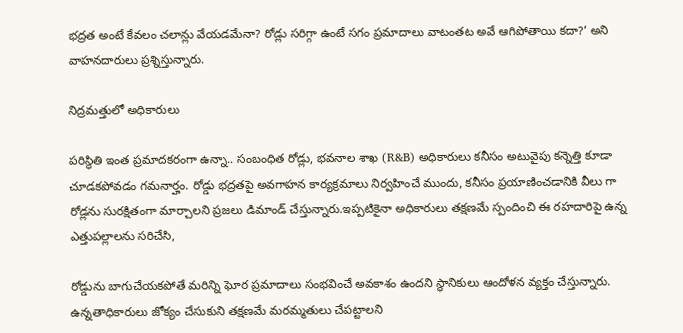భద్రత అంటే కేవలం చలాన్లు వేయడమేనా? రోడ్లు సరిగ్గా ఉంటే సగం ప్రమాదాలు వాటంతట అవే ఆగిపోతాయి కదా?‘ అని వాహనదారులు ప్రశ్నిస్తున్నారు.

నిద్రమత్తులో అధికారులు

పరిస్థితి ఇంత ప్రమాదకరంగా ఉన్నా.. సంబంధిత రోడ్లు, భవనాల శాఖ (R&B) అధికారులు కనీసం అటువైపు కన్నెత్తి కూడా చూడకపోవడం గమనార్హం. రోడ్డు భద్రతపై అవగాహన కార్యక్రమాలు నిర్వహించే ముందు, కనీసం ప్రయాణించడానికి వీలు గా రోడ్లను సురక్షితంగా మార్చాలని ప్రజలు డిమాండ్ చేస్తున్నారు.ఇప్పటికైనా అధికారులు తక్షణమే స్పందించి ఈ రహదారిపై ఉన్న ఎత్తుపల్లాలను సరిచేసి,

రోడ్డును బాగుచేయకపోతే మరిన్ని ఘోర ప్రమాదాలు సంభవించే అవకాశం ఉందని స్థానికులు ఆందోళన వ్యక్తం చేస్తున్నారు. ఉన్నతాధికారులు జోక్యం చేసుకుని తక్షణమే మరమ్మతులు చేపట్టాలని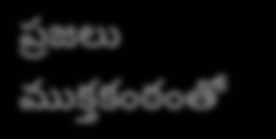ప్రజలు ముక్తకంఠంతో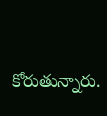కోరుతున్నారు.